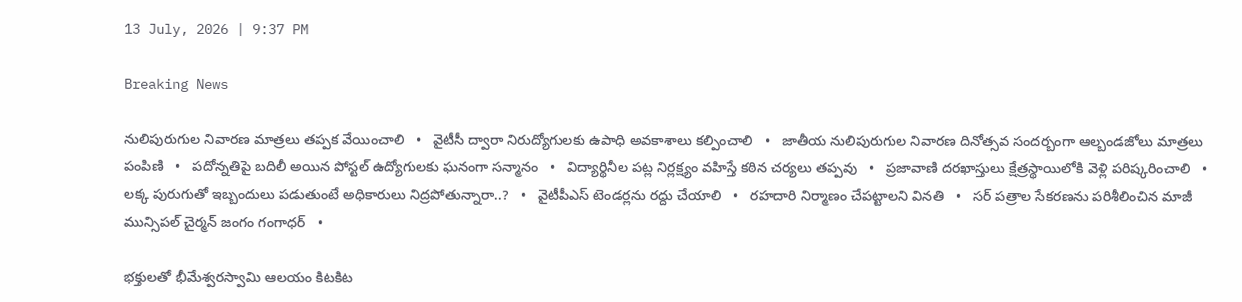13 July, 2026 | 9:37 PM

Breaking News

నులిపురుగుల నివారణ మాత్రలు తప్పక వేయించాలి   •   వైటీసీ ద్వారా నిరుద్యోగులకు ఉపాధి అవకాశాలు కల్పించాలి   •   జాతీయ నులిపురుగుల నివారణ దినోత్సవ సందర్బంగా ఆల్బండజోలు మాత్రలు పంపిణి   •   పదోన్నతిపై బదిలీ అయిన పోస్టల్ ఉద్యోగులకు ఘనంగా సన్మానం   •   విద్యార్థినీల పట్ల నిర్లక్ష్యం వహిస్తే కఠిన చర్యలు తప్పవు   •   ప్రజావాణి దరఖాస్తులు క్షేత్రస్థాయిలోకి వెళ్లి పరిష్కరించాలి   •   లక్క పురుగుతో ఇబ్బందులు పడుతుంటే అధికారులు నిద్రపోతున్నారా..?   •   వైటీపీఎస్ టెండర్లను రద్దు చేయాలి   •   రహదారి నిర్మాణం చేప‌ట్టాల‌ని వినతి   •   సర్ పత్రాల సేకరణను పరిశీలించిన మాజీ మున్సిపల్ చైర్మన్ జంగం గంగాధర్   •

భక్తులతో భీమేశ్వరస్వామి ఆలయం కిటకిట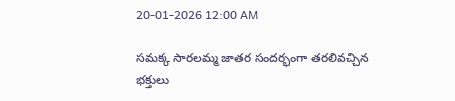20-01-2026 12:00 AM

సమక్క సారలమ్మ జాతర సందర్భంగా తరలివచ్చిన భక్తులు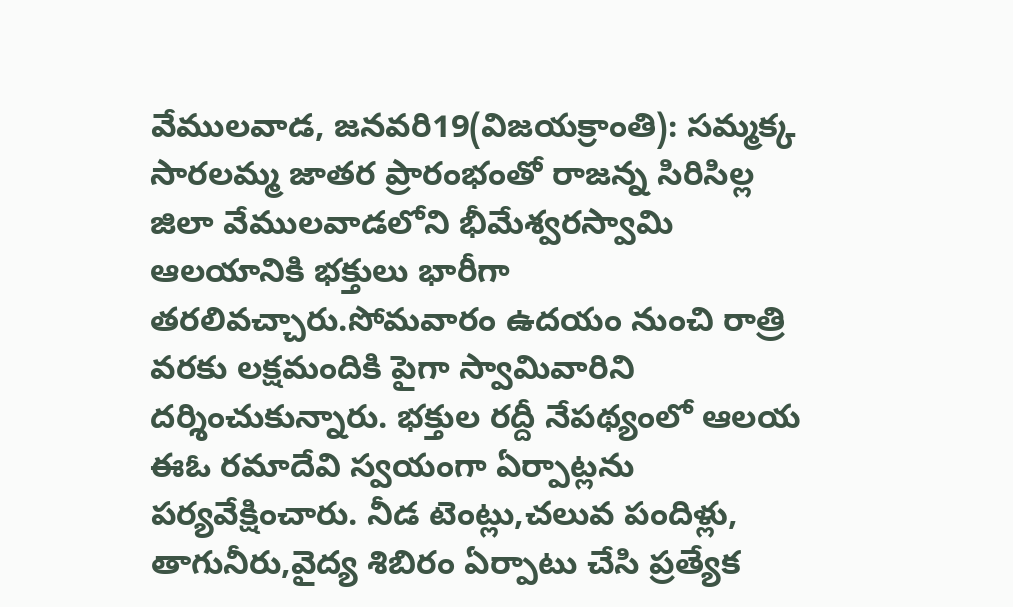వేములవాడ, జనవరి19(విజయక్రాంతి): సమ్మక్క సారలమ్మ జాతర ప్రారంభంతో రాజన్న సిరిసిల్ల జిలా వేములవాడలోని భీమేశ్వరస్వామి ఆలయానికి భక్తులు భారీగా తరలివచ్చారు.సోమవారం ఉదయం నుంచి రాత్రి వరకు లక్షమందికి పైగా స్వామివారిని దర్శించుకున్నారు. భక్తుల రద్దీ నేపథ్యంలో ఆలయ ఈఓ రమాదేవి స్వయంగా ఏర్పాట్లను పర్యవేక్షించారు. నీడ టెంట్లు,చలువ పందిళ్లు, తాగునీరు,వైద్య శిబిరం ఏర్పాటు చేసి ప్రత్యేక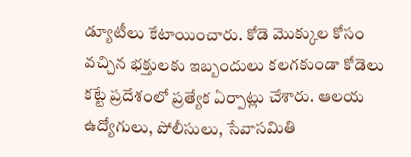డ్యూటీలు కేటాయించారు. కోడె మొక్కుల కోసం వచ్చిన భక్తులకు ఇబ్బందులు కలగకుండా కోడెలు కట్టే ప్రదేశంలో ప్రత్యేక ఏర్పాట్లు చేశారు. ఆలయ ఉద్యోగులు, పోలీసులు, సేవాసమితి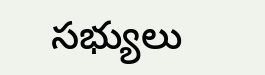సభ్యులు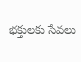భక్తులకు సేవలు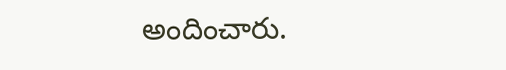అందించారు.